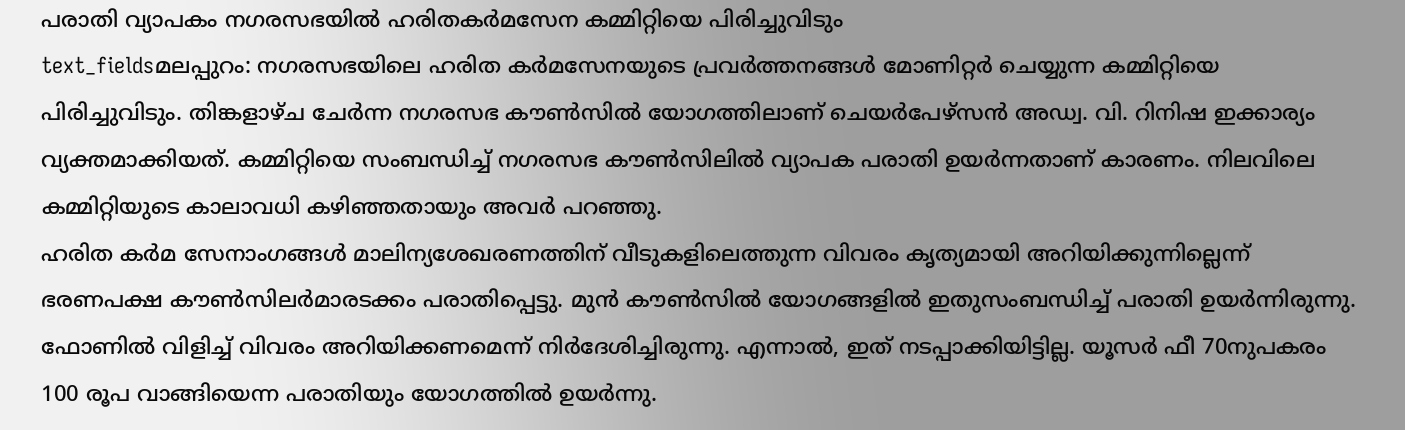പരാതി വ്യാപകം നഗരസഭയിൽ ഹരിതകർമസേന കമ്മിറ്റിയെ പിരിച്ചുവിടും
text_fieldsമലപ്പുറം: നഗരസഭയിലെ ഹരിത കർമസേനയുടെ പ്രവർത്തനങ്ങൾ മോണിറ്റർ ചെയ്യുന്ന കമ്മിറ്റിയെ പിരിച്ചുവിടും. തിങ്കളാഴ്ച ചേർന്ന നഗരസഭ കൗൺസിൽ യോഗത്തിലാണ് ചെയർപേഴ്സൻ അഡ്വ. വി. റിനിഷ ഇക്കാര്യം വ്യക്തമാക്കിയത്. കമ്മിറ്റിയെ സംബന്ധിച്ച് നഗരസഭ കൗൺസിലിൽ വ്യാപക പരാതി ഉയർന്നതാണ് കാരണം. നിലവിലെ കമ്മിറ്റിയുടെ കാലാവധി കഴിഞ്ഞതായും അവർ പറഞ്ഞു.
ഹരിത കർമ സേനാംഗങ്ങൾ മാലിന്യശേഖരണത്തിന് വീടുകളിലെത്തുന്ന വിവരം കൃത്യമായി അറിയിക്കുന്നില്ലെന്ന് ഭരണപക്ഷ കൗൺസിലർമാരടക്കം പരാതിപ്പെട്ടു. മുൻ കൗൺസിൽ യോഗങ്ങളിൽ ഇതുസംബന്ധിച്ച് പരാതി ഉയർന്നിരുന്നു. ഫോണിൽ വിളിച്ച് വിവരം അറിയിക്കണമെന്ന് നിർദേശിച്ചിരുന്നു. എന്നാൽ, ഇത് നടപ്പാക്കിയിട്ടില്ല. യൂസർ ഫീ 70നുപകരം 100 രൂപ വാങ്ങിയെന്ന പരാതിയും യോഗത്തിൽ ഉയർന്നു.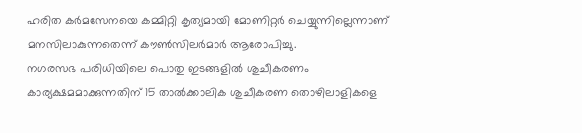ഹരിത കർമസേനയെ കമ്മിറ്റി കൃത്യമായി മോണിറ്റർ ചെയ്യുന്നില്ലെന്നാണ് മനസിലാകുന്നതെന്ന് കൗൺസിലർമാർ ആരോപിച്ചു.
നഗരസഭ പരിധിയിലെ പൊതു ഇടങ്ങളിൽ ശുചീകരണം കാര്യക്ഷമമാക്കുന്നതിന് 15 താൽക്കാലിക ശുചീകരണ തൊഴിലാളികളെ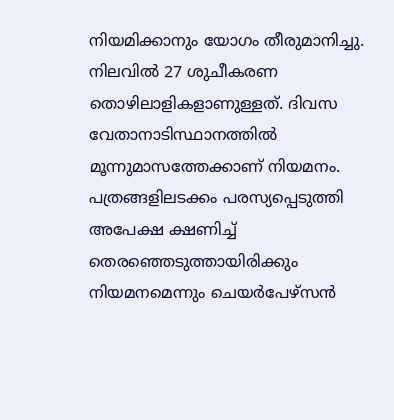നിയമിക്കാനും യോഗം തീരുമാനിച്ചു. നിലവിൽ 27 ശുചീകരണ തൊഴിലാളികളാണുള്ളത്. ദിവസ വേതാനാടിസ്ഥാനത്തിൽ മൂന്നുമാസത്തേക്കാണ് നിയമനം. പത്രങ്ങളിലടക്കം പരസ്യപ്പെടുത്തി അപേക്ഷ ക്ഷണിച്ച് തെരഞ്ഞെടുത്തായിരിക്കും നിയമനമെന്നും ചെയർപേഴ്സൻ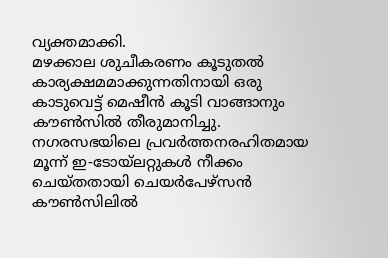വ്യക്തമാക്കി.
മഴക്കാല ശുചീകരണം കൂടുതൽ കാര്യക്ഷമമാക്കുന്നതിനായി ഒരു കാടുവെട്ട് മെഷീൻ കൂടി വാങ്ങാനും കൗൺസിൽ തീരുമാനിച്ചു. നഗരസഭയിലെ പ്രവർത്തനരഹിതമായ മൂന്ന് ഇ-ടോയ്ലറ്റുകൾ നീക്കം ചെയ്തതായി ചെയർപേഴ്സൻ കൗൺസിലിൽ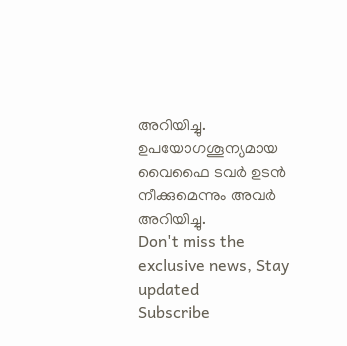അറിയിച്ചു. ഉപയോഗശൂന്യമായ വൈഫൈ ടവർ ഉടൻ നീക്കുമെന്നും അവർ അറിയിച്ചു.
Don't miss the exclusive news, Stay updated
Subscribe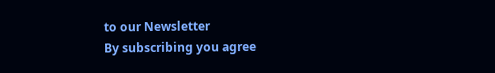to our Newsletter
By subscribing you agree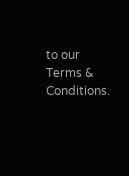to our Terms & Conditions.